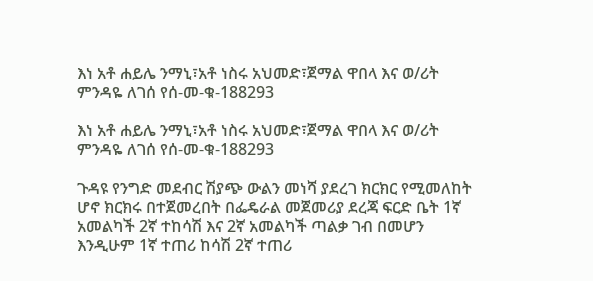እነ አቶ ሐይሌ ንማኒ፣አቶ ነስሩ አህመድ፣ጀማል ዋበላ እና ወ/ሪት ምንዳዬ ለገሰ የሰ-መ-ቁ-188293

እነ አቶ ሐይሌ ንማኒ፣አቶ ነስሩ አህመድ፣ጀማል ዋበላ እና ወ/ሪት ምንዳዬ ለገሰ የሰ-መ-ቁ-188293

ጉዳዩ የንግድ መደብር ሽያጭ ውልን መነሻ ያደረገ ክርክር የሚመለከት ሆኖ ክርክሩ በተጀመረበት በፌዴራል መጀመሪያ ደረጃ ፍርድ ቤት 1ኛ አመልካች 2ኛ ተከሳሽ እና 2ኛ አመልካች ጣልቃ ገብ በመሆን እንዲሁም 1ኛ ተጠሪ ከሳሽ 2ኛ ተጠሪ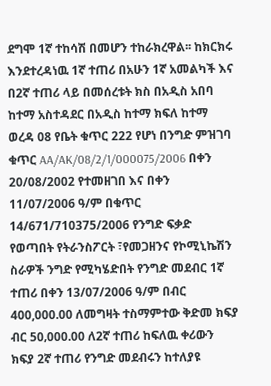ደግሞ 1ኛ ተከሳሽ በመሆን ተከራክረዋል፡፡ ከክርክሩ እንደተረዳነዉ 1ኛ ተጠሪ በአሁን 1ኛ አመልካች እና በ2ኛ ተጠሪ ላይ በመሰረቱት ክስ በአዲስ አበባ ከተማ አስተዳደር በአዲስ ከተማ ክፍለ ከተማ ወረዳ 08 የቤት ቁጥር 222 የሆነ በንግድ ምዝገባ ቁጥር AA/AK/08/2/1/000075/2006 በቀን 20/08/2002 የተመዘገበ እና በቀን 11/07/2006 ዓ/ም በቁጥር 14/671/710375/2006 የንግድ ፍቃድ የወጣበት የትራንስፖርት ፣የመጋዘንና የኮሚኒኬሽን ስራዎች ንግድ የሚካሄድበት የንግድ መደብር 1ኛ ተጠሪ በቀን 13/07/2006 ዓ/ም በብር 400,000.00 ለመግዛት ተስማምተው ቅድመ ክፍያ ብር 50‚000.00 ለ2ኛ ተጠሪ ከፍለዉ ቀሪውን ክፍያ 2ኛ ተጠሪ የንግድ መደብሩን ከተለያዩ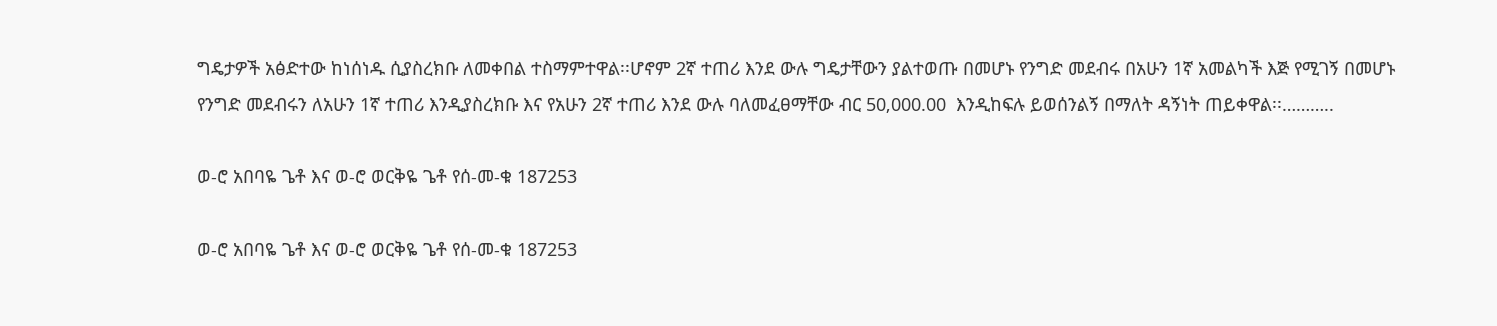ግዴታዎች አፅድተው ከነሰነዱ ሲያስረክቡ ለመቀበል ተስማምተዋል፡፡ሆኖም 2ኛ ተጠሪ እንደ ውሉ ግዴታቸውን ያልተወጡ በመሆኑ የንግድ መደብሩ በአሁን 1ኛ አመልካች እጅ የሚገኝ በመሆኑ የንግድ መደብሩን ለአሁን 1ኛ ተጠሪ እንዲያስረክቡ እና የአሁን 2ኛ ተጠሪ እንደ ውሉ ባለመፈፀማቸው ብር 50‚000.00  እንዲከፍሉ ይወሰንልኝ በማለት ዳኝነት ጠይቀዋል፡፡………..

ወ-ሮ አበባዬ ጌቶ እና ወ-ሮ ወርቅዬ ጌቶ የሰ-መ-ቁ 187253

ወ-ሮ አበባዬ ጌቶ እና ወ-ሮ ወርቅዬ ጌቶ የሰ-መ-ቁ 187253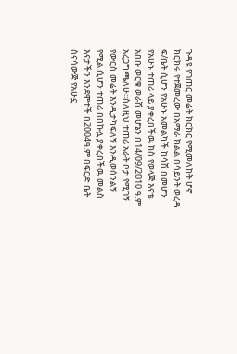ጉዳዩ የገጠር መሬት ክርክር የሚመለከት ሆኖ ክርክሩ የተጀመረው በአማራ ክልል በሳይንት ወረዳ ፍ/ቤት ሲሆን የአሁኑ አመልካች ከሳሽ በመሆን የአሁኑ ተጠሪ ላይ ያቀረበችዉ ክስ የወላጅ እናቴ አበቡ ወርቁ ወራሽ መሆኔን በ14/09/2010 ዓ.ም አረጋግጫለሁ፡፡ስለዚህ ተጠሪ አራት ቦታ የሚገኝ የውርስ መሬት እንዲታካፍለኝ እንዲወሰንልኝ የሚል ሲሆን ተጠሪ በበኩሏ ያቀረበችዉ መልስ እናታችን እንደሞተች በ2004ዓ.ም በፍርድ ቤት ስናሳውጅ የአሁኗ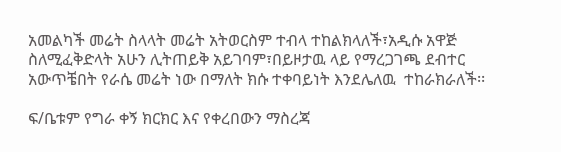አመልካች መሬት ስላላት መሬት አትወርስም ተብላ ተከልክላለች፣አዲሱ አዋጅ ስለሚፈቅድላት አሁን ሊትጠይቅ አይገባም፣በይዞታዉ ላይ የማረጋገጫ ደብተር አውጥቼበት የራሴ መሬት ነው በማለት ክሱ ተቀባይነት እንደሌለዉ  ተከራክራለች፡፡

ፍ/ቤቱም የግራ ቀኝ ክርክር እና የቀረበውን ማስረጃ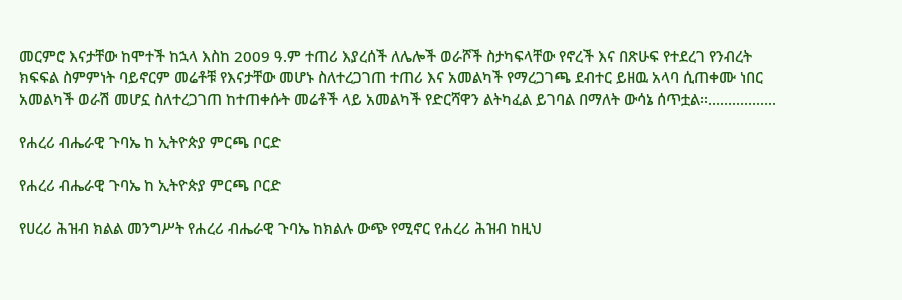መርምሮ እናታቸው ከሞተች ከኋላ እስከ 2009 ዓ.ም ተጠሪ እያረሰች ለሌሎች ወራሾች ስታካፍላቸው የኖረች እና በጽሁፍ የተደረገ የንብረት ክፍፍል ስምምነት ባይኖርም መሬቶቹ የእናታቸው መሆኑ ስለተረጋገጠ ተጠሪ እና አመልካች የማረጋገጫ ደብተር ይዘዉ አላባ ሲጠቀሙ ነበር አመልካች ወራሽ መሆኗ ስለተረጋገጠ ከተጠቀሱት መሬቶች ላይ አመልካች የድርሻዋን ልትካፈል ይገባል በማለት ውሳኔ ሰጥቷል፡፡……………..

የሐረሪ ብሔራዊ ጉባኤ ከ ኢትዮጵያ ምርጫ ቦርድ

የሐረሪ ብሔራዊ ጉባኤ ከ ኢትዮጵያ ምርጫ ቦርድ

የሀረሪ ሕዝብ ክልል መንግሥት የሐረሪ ብሔራዊ ጉባኤ ከክልሉ ውጭ የሚኖር የሐረሪ ሕዝብ ከዚህ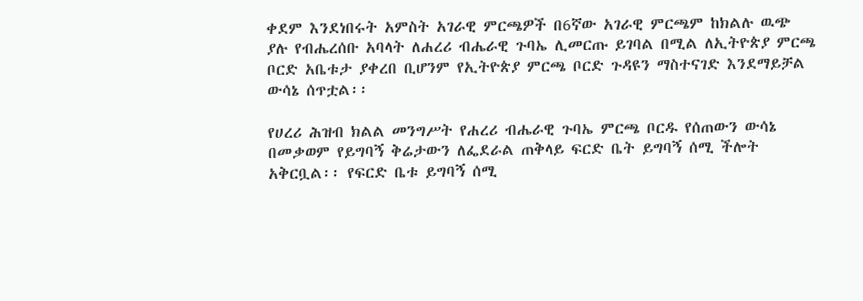ቀደም እንደነበሩት አምስት አገራዊ ምርጫዎች በ6ኛው አገራዊ ምርጫም ከክልሉ ዉጭ ያሉ የብሔረሰቡ አባላት ለሐረሪ ብሔራዊ ጉባኤ ሊመርጡ ይገባል በሚል ለኢትዮጵያ ምርጫ ቦርድ አቤቱታ ያቀረበ ቢሆንም የኢትዮጵያ ምርጫ ቦርድ ጉዳዩን ማስተናገድ እንደማይቻል ውሳኔ ሰጥቷል፡፡

የሀረሪ ሕዝብ ክልል መንግሥት የሐረሪ ብሔራዊ ጉባኤ ምርጫ ቦርዱ የሰጠውን ውሳኔ በመቃወም የይግባኝ ቅሬታውን ለፌደራል ጠቅላይ ፍርድ ቤት ይግባኝ ሰሚ ችሎት አቅርቧል፡፡ የፍርድ ቤቱ ይግባኝ ሰሚ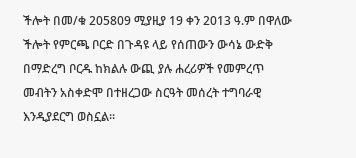ችሎት በመ/ቁ 205809 ሚያዚያ 19 ቀን 2013 ዓ.ም በዋለው ችሎት የምርጫ ቦርድ በጉዳዩ ላይ የሰጠውን ውሳኔ ውድቅ በማድረግ ቦርዱ ከክልሉ ውጪ ያሉ ሐረሪዎች የመምረጥ መብትን አስቀድሞ በተዘረጋው ስርዓት መሰረት ተግባራዊ እንዲያደርግ ወስኗል፡፡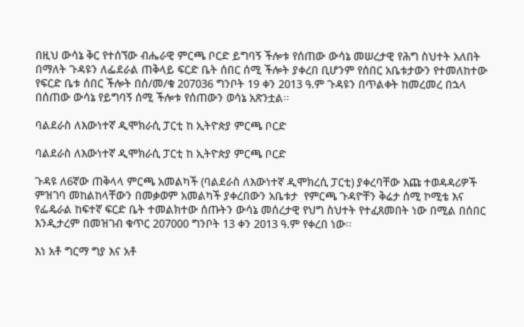በዚህ ውሳኔ ቅር የተሰኘው ብሔራዊ ምርጫ ቦርድ ይግባኝ ችሎቱ የሰጠው ውሳኔ መሠረታዊ የሕግ ስህተት አለበት በማለት ጉዳዩን ለፌደራል ጠቅላይ ፍርድ ቤት ሰበር ሰሚ ችሎት ያቀረበ ቢሆንም የሰበር አቤቱታውን የተመለከተው የፍርድ ቤቱ ሰበር ችሎት በሰ/መ/ቁ 207036 ግንቦት 19 ቀን 2013 ዓ.ም ጉዳዩን በጥልቀት ከመረመረ በኋላ በሰጠው ውሳኔ የይግባኝ ሰሚ ችሎቱ የሰጠውን ወሳኔ አጽንቷል፡፡

ባልደራስ ለእውነተኛ ዲሞክራሲ ፓርቲ ከ ኢትዮጵያ ምርጫ ቦርድ

ባልደራስ ለእውነተኛ ዲሞክራሲ ፓርቲ ከ ኢትዮጵያ ምርጫ ቦርድ

ጉዳዩ ለ6ኛው ጠቅላላ ምርጫ አመልካች (ባልደራስ ለእውነተኛ ዲሞክረሲ ፓርቲ) ያቀረባቸው እጩ ተወዳዳሪዎች  ምዝገባ መከልከላቸውን በመቃወም አመልካች ያቀረበውን አቤቱታ  የምርጫ ጉዳዮቸን ቅሬታ ሰሚ ኮሚቴ እና የፌዴራል ከፍተኛ ፍርድ ቤት ተመልክተው ሰጡትን ውሳኔ መሰረታዊ የህግ ስህተት የተፈጸመበት ነው በሚል በሰበር እንዲታረም በመዝገብ ቁጥር 207000 ግንቦት 13 ቀን 2013 ዓ.ም የቀረበ ነው፡፡

እነ አቶ ግርማ ግያ እና አቶ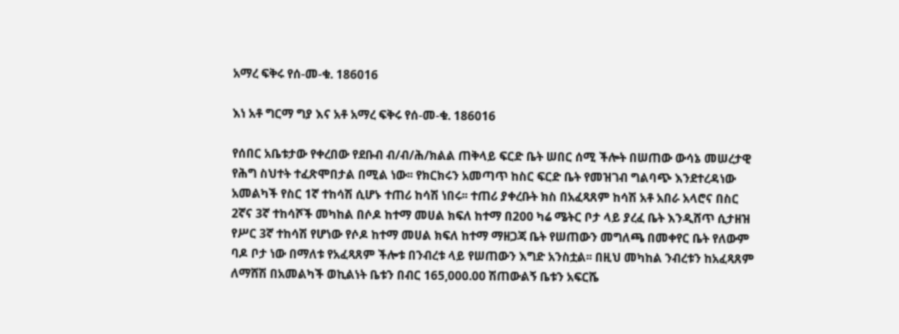አማረ ፍቅሩ የሰ-መ-ቁ. 186016

እነ አቶ ግርማ ግያ እና አቶ አማረ ፍቅሩ የሰ-መ-ቁ. 186016

የሰበር አቤቱታው የቀረበው የደቡብ ብ/ብ/ሕ/ክልል ጠቅላይ ፍርድ ቤት ሠበር ሰሚ ችሎት በሠጠው ውሳኔ መሠረታዊ የሕግ ስህተት ተፈጽሞበታል በሚል ነው፡፡ የክርክሩን አመጣጥ ከስር ፍርድ ቤት የመዝገብ ግልባጭ እንደተረዳነው አመልካች የስር 1ኛ ተከሳሽ ሲሆኑ ተጠሪ ከሳሽ ነበሩ፡፡ ተጠሪ ያቀረቡት ክስ በአፈጻጸም ከሳሽ አቶ አበራ አላሮና በስር 2ኛና 3ኛ ተከሳሾች መካከል በሶዶ ከተማ መሀል ክፍለ ከተማ በ200 ካሬ ሜትር ቦታ ላይ ያረፈ ቤት እንዲሸጥ ሲታዘዝ የሥር 3ኛ ተከሳሽ የሆነው የሶዶ ከተማ መሀል ክፍለ ከተማ ማዘጋጃ ቤት የሠጠውን መግለጫ በመቀየር ቤት የለውም ባዶ ቦታ ነው በማለቱ የአፈጻጸም ችሎቱ በንብረቱ ላይ የሠጠውን እግድ አንስቷል፡፡ በዚህ መካከል ንብረቱን ከአፈጻጸም ለማሸሽ በአመልካች ወኪልነት ቤቱን በብር 165,000.00 ሽጠውልኝ ቤቱን አፍርሼ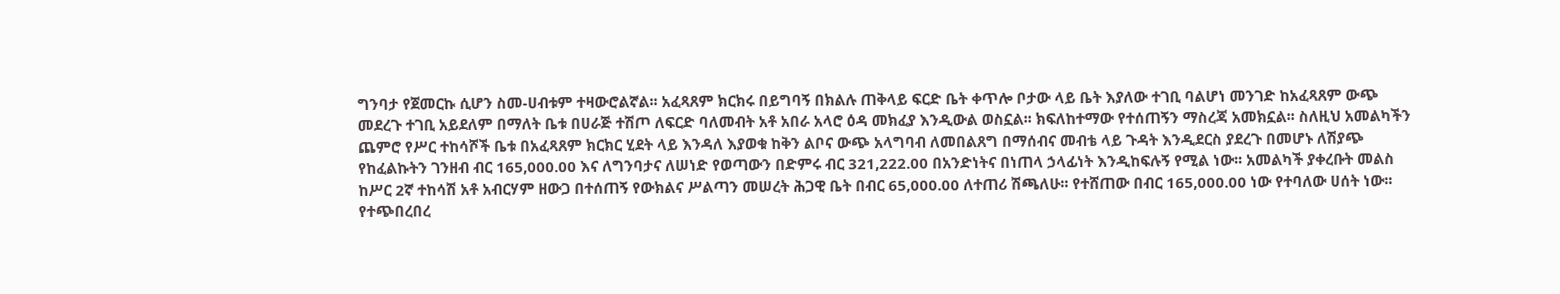ግንባታ የጀመርኩ ሲሆን ስመ-ሀብቱም ተዛውሮልኛል፡፡ አፈጻጸም ክርክሩ በይግባኝ በክልሉ ጠቅላይ ፍርድ ቤት ቀጥሎ ቦታው ላይ ቤት እያለው ተገቢ ባልሆነ መንገድ ከአፈጻጸም ውጭ መደረጉ ተገቢ አይደለም በማለት ቤቱ በሀራጅ ተሽጦ ለፍርድ ባለመብት አቶ አበራ አላሮ ዕዳ መክፈያ እንዲውል ወስኗል፡፡ ክፍለከተማው የተሰጠኝን ማስረጃ አመክኗል፡፡ ስለዚህ አመልካችን ጨምሮ የሥር ተከሳሾች ቤቱ በአፈጻጸም ክርክር ሂደት ላይ እንዳለ እያወቁ ከቅን ልቦና ውጭ አላግባብ ለመበልጸግ በማሰብና መብቴ ላይ ጉዳት እንዲደርስ ያደረጉ በመሆኑ ለሽያጭ የከፈልኩትን ገንዘብ ብር 165,000.00 እና ለግንባታና ለሠነድ የወጣውን በድምሩ ብር 321,222.00 በአንድነትና በነጠላ ኃላፊነት እንዲከፍሉኝ የሚል ነው፡፡ አመልካች ያቀረቡት መልስ ከሥር 2ኛ ተከሳሽ አቶ አብርሃም ዘውጋ በተሰጠኝ የውክልና ሥልጣን መሠረት ሕጋዊ ቤት በብር 65,000.00 ለተጠሪ ሽጫለሁ፡፡ የተሸጠው በብር 165,000.00 ነው የተባለው ሀሰት ነው፡፡ የተጭበረበረ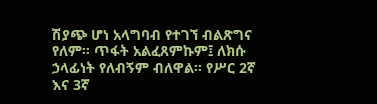ሽያጭ ሆነ አላግባብ የተገኘ ብልጽግና የለም፡፡ ጥፋት አልፈጸምኩም፤ ለክሱ ኃላፊነት የለብኝም ብለዋል፡፡ የሥር 2ኛ እና 3ኛ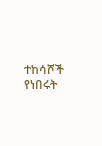ተከሳሾች የነበሩት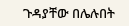ጉዳያቸው በሌሉበት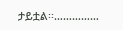ታይቷል፡፡……………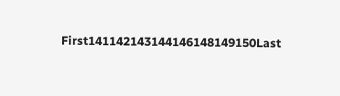First141142143144146148149150Last